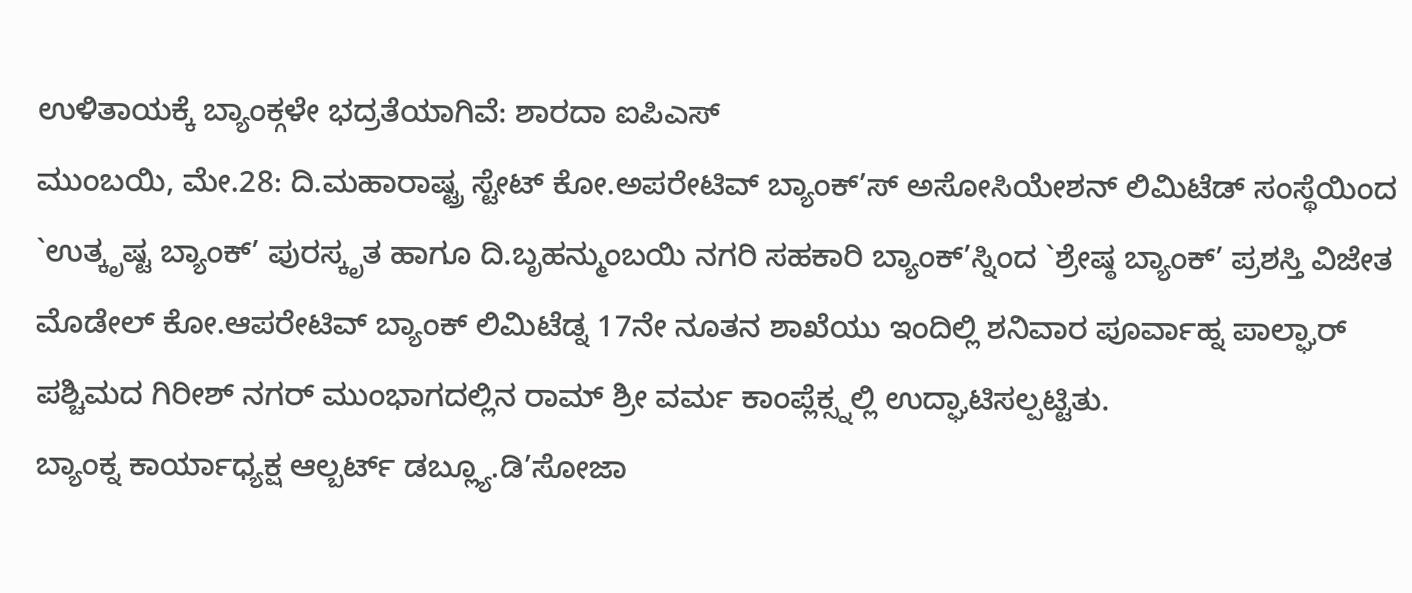ಉಳಿತಾಯಕ್ಕೆ ಬ್ಯಾಂಕ್ಗಳೇ ಭದ್ರತೆಯಾಗಿವೆ: ಶಾರದಾ ಐಪಿಎಸ್
ಮುಂಬಯಿ, ಮೇ.28: ದಿ.ಮಹಾರಾಷ್ಟ್ರ ಸ್ಟೇಟ್ ಕೋ.ಅಪರೇಟಿವ್ ಬ್ಯಾಂಕ್’ಸ್ ಅಸೋಸಿಯೇಶನ್ ಲಿಮಿಟೆಡ್ ಸಂಸ್ಥೆಯಿಂದ `ಉತ್ಕೃಷ್ಟ ಬ್ಯಾಂಕ್’ ಪುರಸ್ಕೃತ ಹಾಗೂ ದಿ.ಬೃಹನ್ಮುಂಬಯಿ ನಗರಿ ಸಹಕಾರಿ ಬ್ಯಾಂಕ್’ಸ್ನಿಂದ `ಶ್ರೇಷ್ಠ ಬ್ಯಾಂಕ್’ ಪ್ರಶಸ್ತಿ ವಿಜೇತ ಮೊಡೇಲ್ ಕೋ.ಆಪರೇಟಿವ್ ಬ್ಯಾಂಕ್ ಲಿಮಿಟೆಡ್ನ 17ನೇ ನೂತನ ಶಾಖೆಯು ಇಂದಿಲ್ಲಿ ಶನಿವಾರ ಪೂರ್ವಾಹ್ನ ಪಾಲ್ಘಾರ್ ಪಶ್ಚಿಮದ ಗಿರೀಶ್ ನಗರ್ ಮುಂಭಾಗದಲ್ಲಿನ ರಾಮ್ ಶ್ರೀ ವರ್ಮ ಕಾಂಪ್ಲೆಕ್ಸ್ನಲ್ಲಿ ಉದ್ಘಾಟಿಸಲ್ಪಟ್ಟಿತು.
ಬ್ಯಾಂಕ್ನ ಕಾರ್ಯಾಧ್ಯಕ್ಷ ಆಲ್ಬರ್ಟ್ ಡಬ್ಲ್ಯೂ.ಡಿ’ಸೋಜಾ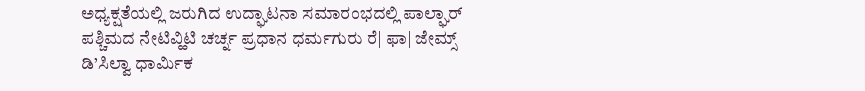ಅಧ್ಯಕ್ಷತೆಯಲ್ಲಿ ಜರುಗಿದ ಉದ್ಘಾಟನಾ ಸಮಾರಂಭದಲ್ಲಿ ಪಾಲ್ಘಾರ್ ಪಶ್ಚಿಮದ ನೇಟಿವ್ಹಿಟಿ ಚರ್ಚ್ನ ಪ್ರಧಾನ ಧರ್ಮಗುರು ರೆ| ಫಾ| ಜೇಮ್ಸ್ ಡಿ’ಸಿಲ್ವಾ ಧಾರ್ಮಿಕ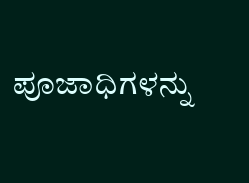ಪೂಜಾಧಿಗಳನ್ನು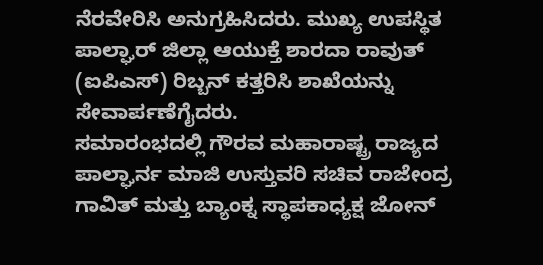ನೆರವೇರಿಸಿ ಅನುಗ್ರಹಿಸಿದರು. ಮುಖ್ಯ ಉಪಸ್ಥಿತ ಪಾಲ್ಘಾರ್ ಜಿಲ್ಲಾ ಆಯುಕ್ತೆ ಶಾರದಾ ರಾವುತ್ (ಐಪಿಎಸ್) ರಿಬ್ಬನ್ ಕತ್ತರಿಸಿ ಶಾಖೆಯನ್ನು ಸೇವಾರ್ಪಣೆಗೈದರು.
ಸಮಾರಂಭದಲ್ಲಿ ಗೌರವ ಮಹಾರಾಷ್ಟ್ರ ರಾಜ್ಯದ ಪಾಲ್ಘಾರ್ನ ಮಾಜಿ ಉಸ್ತುವರಿ ಸಚಿವ ರಾಜೇಂದ್ರ ಗಾವಿತ್ ಮತ್ತು ಬ್ಯಾಂಕ್ನ ಸ್ಥಾಪಕಾಧ್ಯಕ್ಷ ಜೋನ್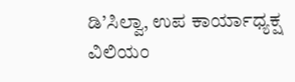ಡಿ’ಸಿಲ್ವಾ, ಉಪ ಕಾರ್ಯಾಧ್ಯಕ್ಷ ವಿಲಿಯಂ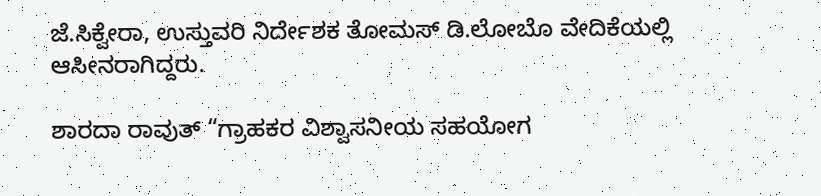ಜೆ.ಸಿಕ್ವೇರಾ, ಉಸ್ತುವರಿ ನಿರ್ದೇಶಕ ತೋಮಸ್ ಡಿ.ಲೋಬೊ ವೇದಿಕೆಯಲ್ಲಿ ಆಸೀನರಾಗಿದ್ದರು.

ಶಾರದಾ ರಾವುತ್ “ಗ್ರಾಹಕರ ವಿಶ್ವಾಸನೀಯ ಸಹಯೋಗ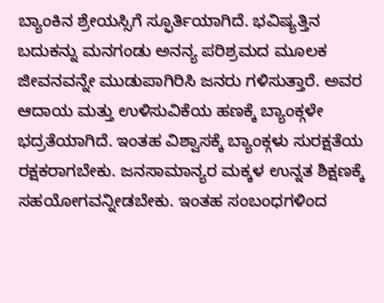ಬ್ಯಾಂಕಿನ ಶ್ರೇಯಸ್ಸಿಗೆ ಸ್ಫೂರ್ತಿಯಾಗಿದೆ. ಭವಿಷ್ಯತ್ತಿನ ಬದುಕನ್ನು ಮನಗಂಡು ಅನನ್ಯ ಪರಿಶ್ರಮದ ಮೂಲಕ ಜೀವನವನ್ನೇ ಮುಡುಪಾಗಿರಿಸಿ ಜನರು ಗಳಿಸುತ್ತಾರೆ. ಅವರ ಆದಾಯ ಮತ್ತು ಉಳಿಸುವಿಕೆಯ ಹಣಕ್ಕೆ ಬ್ಯಾಂಕ್ಗಳೇ ಭದ್ರತೆಯಾಗಿದೆ. ಇಂತಹ ವಿಶ್ವಾಸಕ್ಕೆ ಬ್ಯಾಂಕ್ಗಳು ಸುರಕ್ಷತೆಯ ರಕ್ಷಕರಾಗಬೇಕು. ಜನಸಾಮಾನ್ಯರ ಮಕ್ಕಳ ಉನ್ನತ ಶಿಕ್ಷಣಕ್ಕೆ ಸಹಯೋಗವನ್ನೀಡಬೇಕು. ಇಂತಹ ಸಂಬಂಧಗಳಿಂದ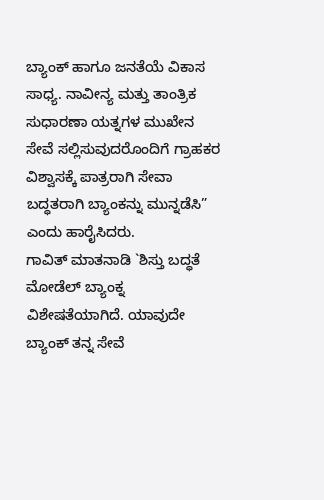ಬ್ಯಾಂಕ್ ಹಾಗೂ ಜನತೆಯೆ ವಿಕಾಸ ಸಾಧ್ಯ. ನಾವೀನ್ಯ ಮತ್ತು ತಾಂತ್ರಿಕ ಸುಧಾರಣಾ ಯತ್ನಗಳ ಮುಖೇನ ಸೇವೆ ಸಲ್ಲಿಸುವುದರೊಂದಿಗೆ ಗ್ರಾಹಕರ ವಿಶ್ವಾಸಕ್ಕೆ ಪಾತ್ರರಾಗಿ ಸೇವಾ ಬದ್ಧತರಾಗಿ ಬ್ಯಾಂಕನ್ನು ಮುನ್ನಡೆಸಿ” ಎಂದು ಹಾರೈಸಿದರು.
ಗಾವಿತ್ ಮಾತನಾಡಿ `ಶಿಸ್ತು ಬದ್ಧತೆ ಮೋಡೆಲ್ ಬ್ಯಾಂಕ್ನ ವಿಶೇಷತೆಯಾಗಿದೆ. ಯಾವುದೇ ಬ್ಯಾಂಕ್ ತನ್ನ ಸೇವೆ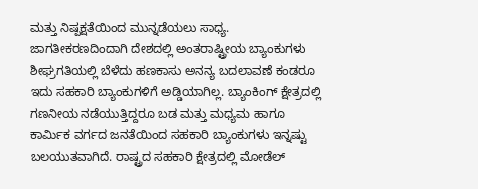ಮತ್ತು ನಿಷ್ಪಕ್ಷತೆಯಿಂದ ಮುನ್ನಡೆಯಲು ಸಾಧ್ಯ. ಜಾಗತೀಕರಣದಿಂದಾಗಿ ದೇಶದಲ್ಲಿ ಅಂತರಾಷ್ಟ್ರೀಯ ಬ್ಯಾಂಕುಗಳು ಶೀಘ್ರಗತಿಯಲ್ಲಿ ಬೆಳೆದು ಹಣಕಾಸು ಅನನ್ಯ ಬದಲಾವಣೆ ಕಂಡರೂ ಇದು ಸಹಕಾರಿ ಬ್ಯಾಂಕುಗಳಿಗೆ ಅಡ್ಡಿಯಾಗಿಲ್ಲ. ಬ್ಯಾಂಕಿಂಗ್ ಕ್ಷೇತ್ರದಲ್ಲಿ ಗಣನೀಯ ನಡೆಯುತ್ತಿದ್ದರೂ ಬಡ ಮತ್ತು ಮಧ್ಯಮ ಹಾಗೂ ಕಾರ್ಮಿಕ ವರ್ಗದ ಜನತೆಯಿಂದ ಸಹಕಾರಿ ಬ್ಯಾಂಕುಗಳು ಇನ್ನಷ್ಟು ಬಲಯುತವಾಗಿದೆ. ರಾಷ್ಟ್ರದ ಸಹಕಾರಿ ಕ್ಷೇತ್ರದಲ್ಲಿ ಮೋಡೆಲ್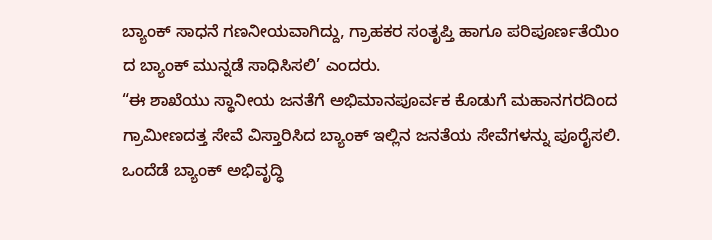ಬ್ಯಾಂಕ್ ಸಾಧನೆ ಗಣನೀಯವಾಗಿದ್ದು, ಗ್ರಾಹಕರ ಸಂತೃಪ್ತಿ ಹಾಗೂ ಪರಿಪೂರ್ಣತೆಯಿಂ ದ ಬ್ಯಾಂಕ್ ಮುನ್ನಡೆ ಸಾಧಿಸಿಸಲಿ’ ಎಂದರು.
“ಈ ಶಾಖೆಯು ಸ್ಥಾನೀಯ ಜನತೆಗೆ ಅಭಿಮಾನಪೂರ್ವಕ ಕೊಡುಗೆ ಮಹಾನಗರದಿಂದ ಗ್ರಾಮೀಣದತ್ತ ಸೇವೆ ವಿಸ್ತಾರಿಸಿದ ಬ್ಯಾಂಕ್ ಇಲ್ಲಿನ ಜನತೆಯ ಸೇವೆಗಳನ್ನು ಪೂರೈಸಲಿ. ಒಂದೆಡೆ ಬ್ಯಾಂಕ್ ಅಭಿವೃದ್ಧಿ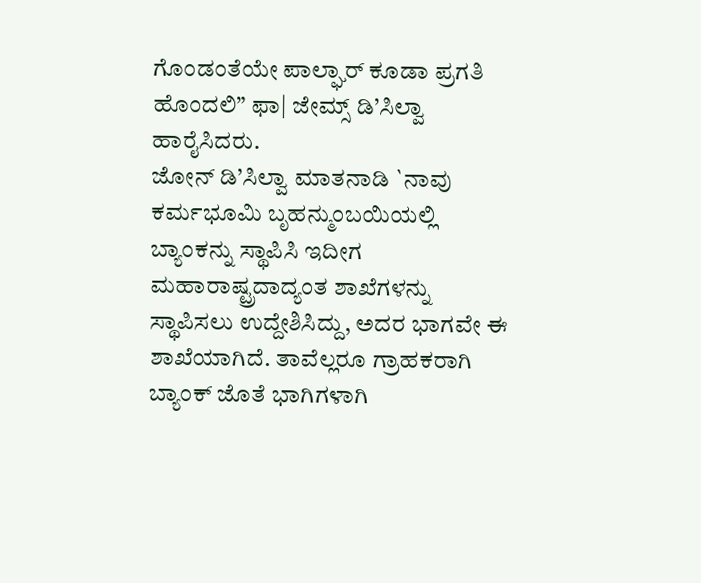ಗೊಂಡಂತೆಯೇ ಪಾಲ್ಘಾರ್ ಕೂಡಾ ಪ್ರಗತಿ ಹೊಂದಲಿ” ಫಾ| ಜೇಮ್ಸ್ ಡಿ’ಸಿಲ್ವಾ ಹಾರೈಸಿದರು.
ಜೋನ್ ಡಿ’ಸಿಲ್ವಾ ಮಾತನಾಡಿ `ನಾವು ಕರ್ಮಭೂಮಿ ಬೃಹನ್ಮುಂಬಯಿಯಲ್ಲಿ ಬ್ಯಾಂಕನ್ನು ಸ್ಥಾಪಿಸಿ ಇದೀಗ ಮಹಾರಾಷ್ಟ್ರದಾದ್ಯಂತ ಶಾಖೆಗಳನ್ನು ಸ್ಥಾಪಿಸಲು ಉದ್ದೇಶಿಸಿದ್ದು, ಅದರ ಭಾಗವೇ ಈ ಶಾಖೆಯಾಗಿದೆ. ತಾವೆಲ್ಲರೂ ಗ್ರಾಹಕರಾಗಿ ಬ್ಯಾಂಕ್ ಜೊತೆ ಭಾಗಿಗಳಾಗಿ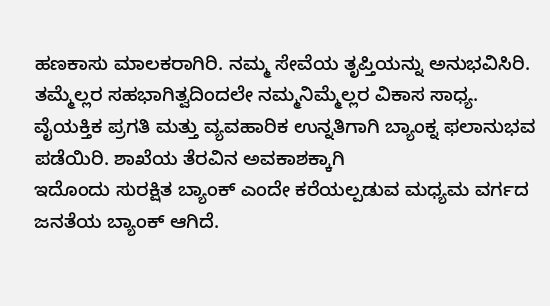ಹಣಕಾಸು ಮಾಲಕರಾಗಿರಿ. ನಮ್ಮ ಸೇವೆಯ ತೃಪ್ತಿಯನ್ನು ಅನುಭವಿಸಿರಿ. ತಮ್ಮೆಲ್ಲರ ಸಹಭಾಗಿತ್ವದಿಂದಲೇ ನಮ್ಮನಿಮ್ಮೆಲ್ಲರ ವಿಕಾಸ ಸಾಧ್ಯ. ವೈಯಕ್ತಿಕ ಪ್ರಗತಿ ಮತ್ತು ವ್ಯವಹಾರಿಕ ಉನ್ನತಿಗಾಗಿ ಬ್ಯಾಂಕ್ನ ಫಲಾನುಭವ ಪಡೆಯಿರಿ. ಶಾಖೆಯ ತೆರವಿನ ಅವಕಾಶಕ್ಕಾಗಿ
ಇದೊಂದು ಸುರಕ್ಷಿತ ಬ್ಯಾಂಕ್ ಎಂದೇ ಕರೆಯಲ್ಪಡುವ ಮಧ್ಯಮ ವರ್ಗದ ಜನತೆಯ ಬ್ಯಾಂಕ್ ಆಗಿದೆ.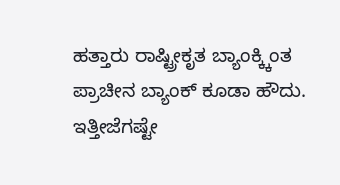ಹತ್ತಾರು ರಾಷ್ಟ್ರೀಕೃತ ಬ್ಯಾಂಕ್ಕ್ಕಿಂತ ಪ್ರಾಚೀನ ಬ್ಯಾಂಕ್ ಕೂಡಾ ಹೌದು. ಇತ್ತೀಜೆಗಷ್ಟೇ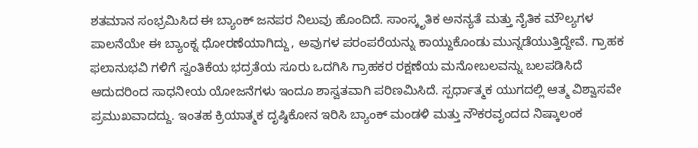ಶತಮಾನ ಸಂಭ್ರಮಿಸಿದ ಈ ಬ್ಯಾಂಕ್ ಜನಪರ ನಿಲುವು ಹೊಂದಿದೆ. ಸಾಂಸ್ಕೃತಿಕ ಅನನ್ಯತೆ ಮತ್ತು ನೈತಿಕ ಮೌಲ್ಯಗಳ ಪಾಲನೆಯೇ ಈ ಬ್ಯಾಂಕ್ನ ಧೋರಣೆಯಾಗಿದ್ದು, ಅವುಗಳ ಪರಂಪರೆಯನ್ನು ಕಾಯ್ದುಕೊಂಡು ಮುನ್ನಡೆಯುತ್ತಿದ್ದೇವೆ. ಗ್ರಾಹಕ ಫಲಾನುಭವಿ ಗಳಿಗೆ ಸ್ವಂತಿಕೆಯ ಭದ್ರತೆಯ ಸೂರು ಒದಗಿಸಿ ಗ್ರಾಹಕರ ರಕ್ಷಣೆಯ ಮನೋಬಲವನ್ನು ಬಲಪಡಿಸಿದೆ ಆದುದರಿಂದ ಸಾಧನೀಯ ಯೋಜನೆಗಳು ಇಂದೂ ಶಾಸ್ವತವಾಗಿ ಪರಿಣಮಿಸಿದೆ. ಸ್ಪರ್ಧಾತ್ಮಕ ಯುಗದಲ್ಲಿ ಆತ್ಮ ವಿಶ್ವಾಸವೇ ಪ್ರಮುಖವಾದದ್ದು. ಇಂತಹ ಕ್ರಿಯಾತ್ಮಕ ದೃಷ್ಠಿಕೋನ ಇರಿಸಿ ಬ್ಯಾಂಕ್ ಮಂಡಳಿ ಮತ್ತು ನೌಕರವೃಂದದ ನಿಷ್ಕಾಲಂಕ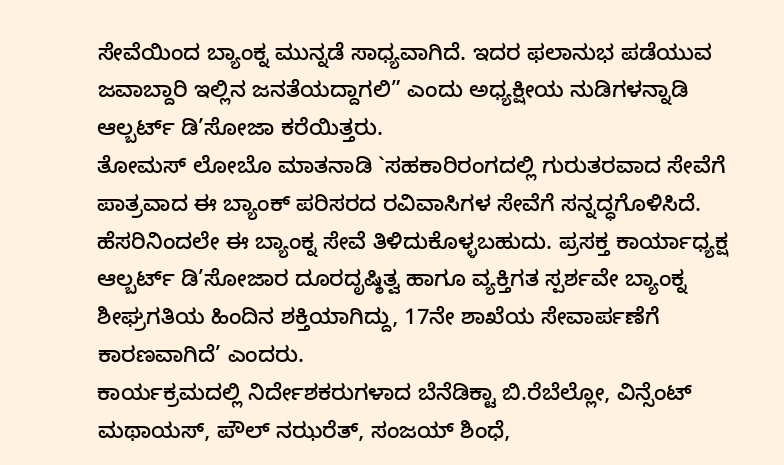ಸೇವೆಯಿಂದ ಬ್ಯಾಂಕ್ನ ಮುನ್ನಡೆ ಸಾಧ್ಯವಾಗಿದೆ. ಇದರ ಫಲಾನುಭ ಪಡೆಯುವ ಜವಾಬ್ದಾರಿ ಇಲ್ಲಿನ ಜನತೆಯದ್ದಾಗಲಿ” ಎಂದು ಅಧ್ಯಕ್ಷೀಯ ನುಡಿಗಳನ್ನಾಡಿ ಆಲ್ಬರ್ಟ್ ಡಿ’ಸೋಜಾ ಕರೆಯಿತ್ತರು.
ತೋಮಸ್ ಲೋಬೊ ಮಾತನಾಡಿ `ಸಹಕಾರಿರಂಗದಲ್ಲಿ ಗುರುತರವಾದ ಸೇವೆಗೆ ಪಾತ್ರವಾದ ಈ ಬ್ಯಾಂಕ್ ಪರಿಸರದ ರವಿವಾಸಿಗಳ ಸೇವೆಗೆ ಸನ್ನದ್ಧಗೊಳಿಸಿದೆ. ಹೆಸರಿನಿಂದಲೇ ಈ ಬ್ಯಾಂಕ್ನ ಸೇವೆ ತಿಳಿದುಕೊಳ್ಳಬಹುದು. ಪ್ರಸಕ್ತ ಕಾರ್ಯಾಧ್ಯಕ್ಷ ಆಲ್ಬರ್ಟ್ ಡಿ’ಸೋಜಾರ ದೂರದೃಷ್ಠಿತ್ವ ಹಾಗೂ ವ್ಯಕ್ತಿಗತ ಸ್ಪರ್ಶವೇ ಬ್ಯಾಂಕ್ನ ಶೀಘ್ರಗತಿಯ ಹಿಂದಿನ ಶಕ್ತಿಯಾಗಿದ್ದು, 17ನೇ ಶಾಖೆಯ ಸೇವಾರ್ಪಣೆಗೆ ಕಾರಣವಾಗಿದೆ’ ಎಂದರು.
ಕಾರ್ಯಕ್ರಮದಲ್ಲಿ ನಿರ್ದೇಶಕರುಗಳಾದ ಬೆನೆಡಿಕ್ಟಾ ಬಿ.ರೆಬೆಲ್ಲೋ, ವಿನ್ಸೆಂಟ್ ಮಥಾಯಸ್, ಪೌಲ್ ನಝರೆತ್, ಸಂಜಯ್ ಶಿಂಧೆ,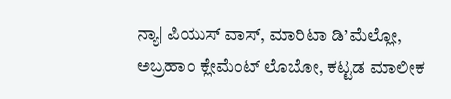ನ್ಯಾ| ಪಿಯುಸ್ ವಾಸ್, ಮಾರಿಟಾ ಡಿ’ಮೆಲ್ಲೋ, ಅಬ್ರಹಾಂ ಕ್ಲೇಮೆಂಟ್ ಲೊಬೋ, ಕಟ್ಟಡ ಮಾಲೀಕ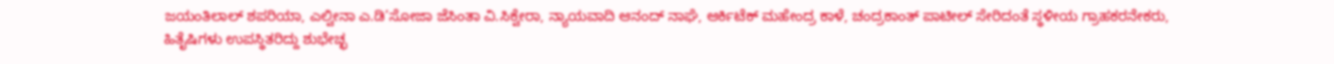ಜಯಂತಿಲಾಲ್ ಶಪರಿಯಾ, ಎಲ್ವೀನಾ ಎ.ಡಿ’ಸೋಜಾ ಜೆಸಿಂತಾ ವಿ.ಸಿಕ್ವೇರಾ, ನ್ಯಾಯವಾದಿ ಆನಂದ್ ನಾಘೆ, ಆರ್ಕಿಟೆಕ್ ಮಹೇಂದ್ರ ಕಾಳೆ, ಚಂದ್ರಕಾಂತ್ ಪಾಟೀಲ್ ಸೇರಿದಂತೆ ಸ್ಥಳೀಯ ಗ್ರಾಹಕರನೇಕರು, ಹಿತೈಷಿಗಳು ಉಪಸ್ಥಿತರಿದ್ದು ಶುಭೇಚ್ಛ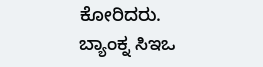ಕೋರಿದರು.
ಬ್ಯಾಂಕ್ನ ಸಿಇಒ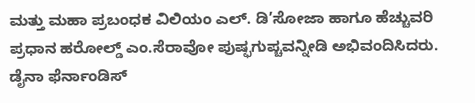ಮತ್ತು ಮಹಾ ಪ್ರಬಂಧಕ ವಿಲಿಯಂ ಎಲ್. ಡಿ’ಸೋಜಾ ಹಾಗೂ ಹೆಚ್ಚುವರಿ ಪ್ರಧಾನ ಹರೋಲ್ಡ್ ಎಂ.ಸೆರಾವೋ ಪುಷ್ಫಗುಪ್ಚವನ್ನೀಡಿ ಅಭಿವಂದಿಸಿದರು. ಡೈನಾ ಫೆರ್ನಾಂಡಿಸ್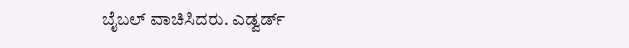ಬೈಬಲ್ ವಾಚಿಸಿದರು. ಎಡ್ವರ್ಡ್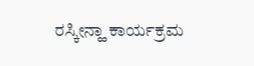ರಸ್ಕೀನ್ಹಾ ಕಾರ್ಯಕ್ರಮ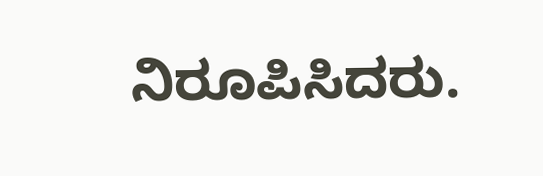ನಿರೂಪಿಸಿದರು.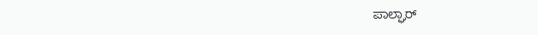ಪಾಲ್ಘಾರ್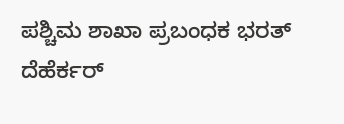ಪಶ್ಚಿಮ ಶಾಖಾ ಪ್ರಬಂಧಕ ಭರತ್ ದೆಹೆರ್ಕರ್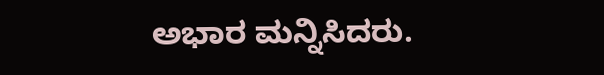ಅಭಾರ ಮನ್ನಿಸಿದರು.